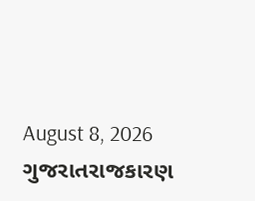August 8, 2026
ગુજરાતરાજકારણ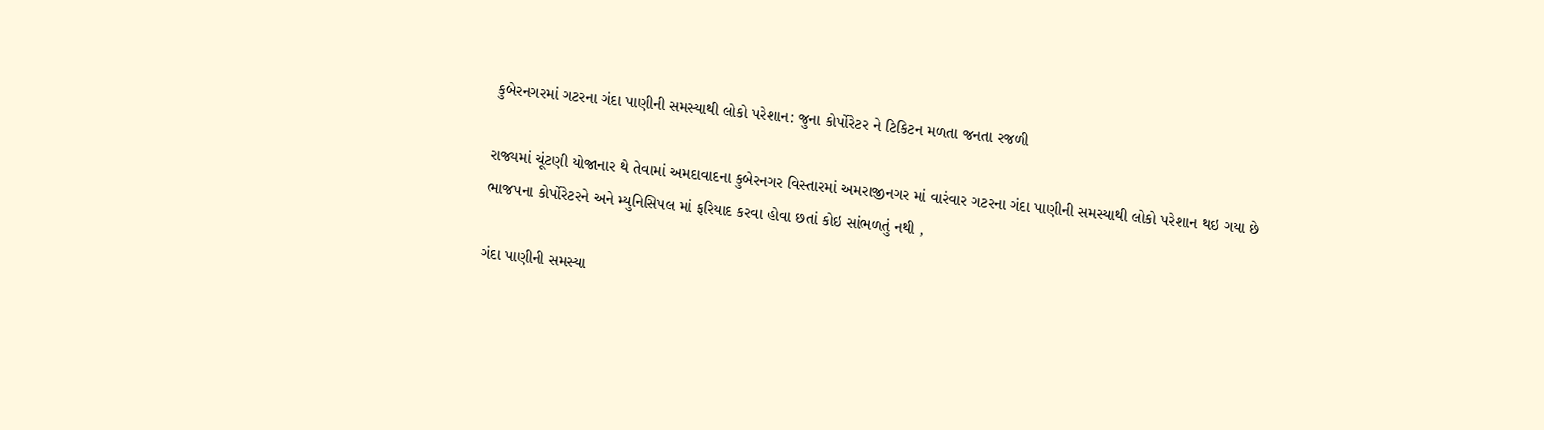કુબેરનગરમાં ગટરના ગંદા પાણીની સમસ્યાથી લોકો પરેશાન: જુના કોર્પોરેટર ને ટિકિટન મળતા જનતા રજળી

રાજ્યમાં ચૂંટણી યોજાનાર થે તેવામાં અમદાવાદના કુબેરનગર વિસ્તારમાં અમરાજીનગર માં વારંવાર ગટરના ગંદા પાણીની સમસ્યાથી લોકો પરેશાન થઇ ગયા છે ભાજપના કોર્પોરેટરને અને મ્યુનિસિપલ માં ફરિયાદ કરવા હોવા છતાં કોઇ સાંભળતું નથી ,

ગંદા પાણીની સમસ્યા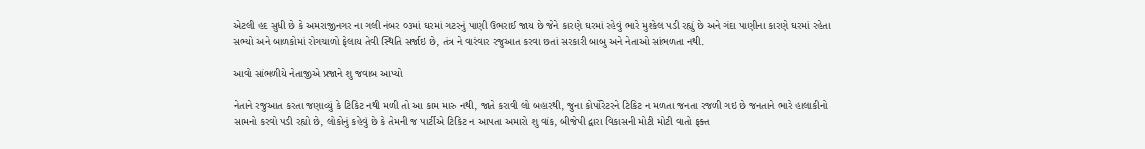એટલી હદ સુધી છે કે અમરાજીનગર ના ગલી નંબર ૦૩માં ઘરમાં ગટરનું પાણી ઉભરાઈ જાય છે જેને કારણે ઘરમાં રહેવું ભારે મુશ્કેલ પડી રહ્યું છે અને ગંદા પાણીના કારણે ઘરમાં રહેતા સભ્યો અને બાળકોમાં રોગચાળો ફેલાય તેવી સ્થિતિ સર્જાઇ છે, તંત્ર ને વારંવાર રજુઆત કરવા છતાં સરકારી બાબુ અને નેતાઓ સાંભળતા નથી.

આવો સાંભળીયે નેતાજીએ પ્રજાને શુ જવાબ આપ્યો

નેતાને રજુઆત કરતા જણાવ્યું કે ટિકિટ નથી મળી તો આ કામ મારુ નથી, જાતે કરાવી લો બહારથી, જુના કોર્પોરેટરને ટિકિટ ન મળતા જનતા રજળી ગઇ છે જનતાને ભારે હાલાકીનો સામનો કરવો પડી રહ્યો છે, લોકોનું કહેવું છે કે તેમની જ પાર્ટીએ ટિકિટ ન આપતા અમારો શુ વાંક, બીજેપી દ્વારા વિકાસની મોટી મોટી વાતો ફક્ત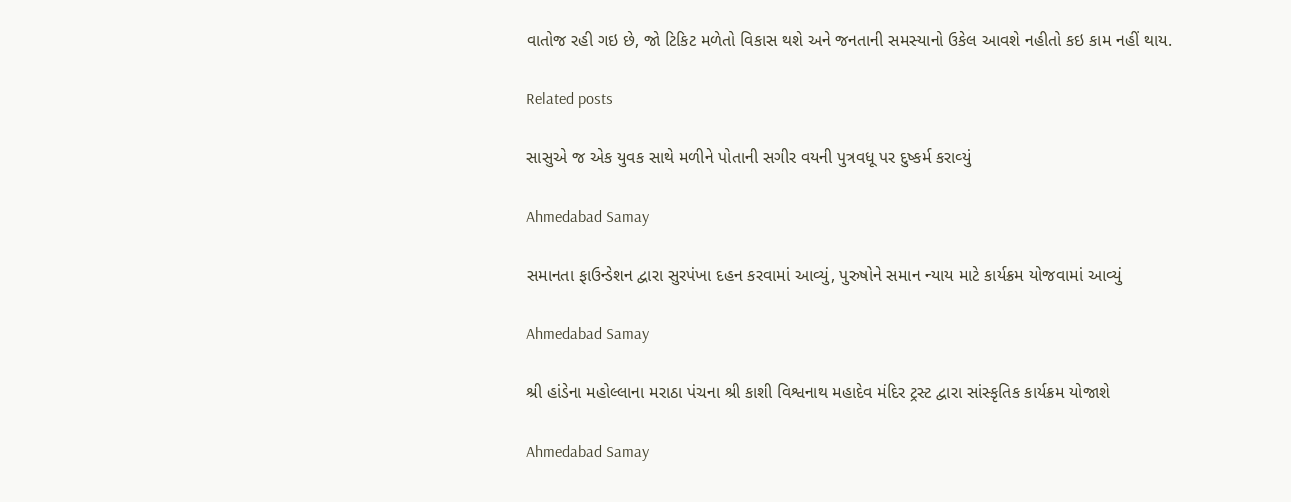વાતોજ રહી ગઇ છે, જો ટિકિટ મળેતો વિકાસ થશે અને જનતાની સમસ્યાનો ઉકેલ આવશે નહીતો કઇ કામ નહીં થાય.

Related posts

સાસુએ જ એક યુવક સાથે મળીને પોતાની સગીર વયની પુત્રવધૂ પર દુષ્‍કર્મ કરાવ્‍યું

Ahmedabad Samay

સમાનતા ફાઉન્ડેશન દ્વારા સુરપંખા દહન કરવામાં આવ્યું, પુરુષોને સમાન ન્યાય માટે કાર્યક્રમ યોજવામાં આવ્યું

Ahmedabad Samay

શ્રી હાંડેના મહોલ્લાના મરાઠા પંચના શ્રી કાશી વિશ્વનાથ મહાદેવ મંદિર ટ્રસ્ટ દ્વારા સાંસ્કૃતિક કાર્યક્રમ યોજાશે

Ahmedabad Samay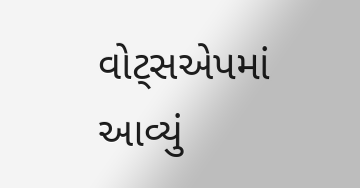વોટ્સએપમાં આવ્યું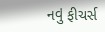નવું ફીચર્સ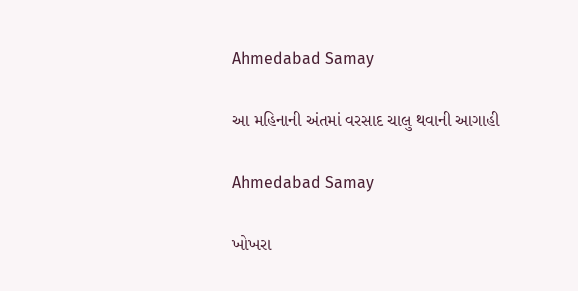Ahmedabad Samay

આ મહિનાની અંતમાં વરસાદ ચાલુ થવાની આગાહી

Ahmedabad Samay

ખોખરા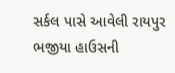સર્કલ પાસે આવેલી રાયપુર ભજીયા હાઉસની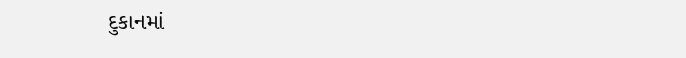દુકાનમાં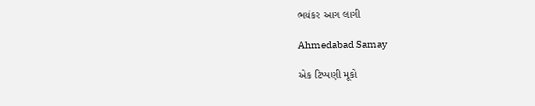ભયંકર આગ લાગી

Ahmedabad Samay

એક ટિપ્પણી મૂકો